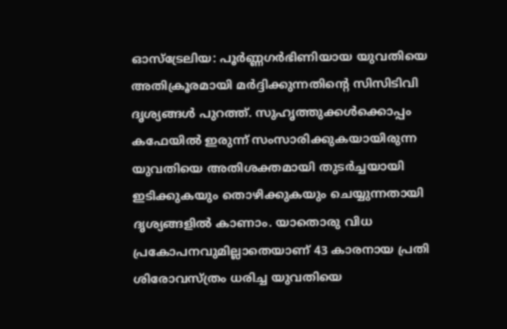ഓസ്ട്രേലിയ: പൂർണ്ണഗർഭിണിയായ യുവതിയെ അതിക്രൂരമായി മർദ്ദിക്കുന്നതിന്റെ സിസിടിവി ദൃശ്യങ്ങൾ പുറത്ത്. സുഹൃത്തുക്കൾക്കൊപ്പം കഫേയിൽ ഇരുന്ന് സംസാരിക്കുകയായിരുന്ന യുവതിയെ അതിശക്തമായി തുടർച്ചയായി ഇടിക്കുകയും തൊഴിക്കുകയും ചെയ്യുന്നതായി ദൃശ്യങ്ങളിൽ കാണാം. യാതൊരു വിധ പ്രകോപനവുമില്ലാതെയാണ് 43 കാരനായ പ്രതി ശിരോവസ്ത്രം ധരിച്ച യുവതിയെ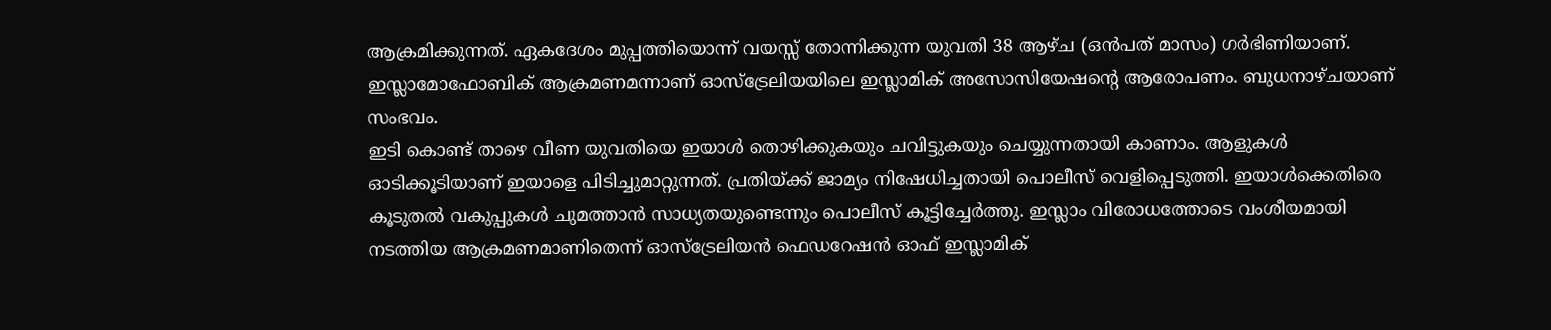ആക്രമിക്കുന്നത്. ഏകദേശം മുപ്പത്തിയൊന്ന് വയസ്സ് തോന്നിക്കുന്ന യുവതി 38 ആഴ്ച (ഒൻപത് മാസം) ഗർഭിണിയാണ്. ഇസ്ലാമോഫോബിക് ആക്രമണമന്നാണ് ഓസ്ട്രേലിയയിലെ ഇസ്ലാമിക് അസോസിയേഷന്റെ ആരോപണം. ബുധനാഴ്ചയാണ് സംഭവം.
ഇടി കൊണ്ട് താഴെ വീണ യുവതിയെ ഇയാൾ തൊഴിക്കുകയും ചവിട്ടുകയും ചെയ്യുന്നതായി കാണാം. ആളുകൾ ഓടിക്കൂടിയാണ് ഇയാളെ പിടിച്ചുമാറ്റുന്നത്. പ്രതിയ്ക്ക് ജാമ്യം നിഷേധിച്ചതായി പൊലീസ് വെളിപ്പെടുത്തി. ഇയാൾക്കെതിരെ കൂടുതൽ വകുപ്പുകൾ ചുമത്താൻ സാധ്യതയുണ്ടെന്നും പൊലീസ് കൂട്ടിച്ചേർത്തു. ഇസ്ലാം വിരോധത്തോടെ വംശീയമായി നടത്തിയ ആക്രമണമാണിതെന്ന് ഓസ്ട്രേലിയൻ ഫെഡറേഷൻ ഓഫ് ഇസ്ലാമിക്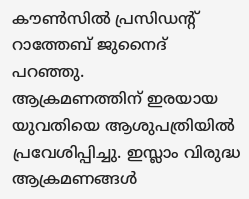കൗൺസിൽ പ്രസിഡന്റ് റാത്തേബ് ജുനൈദ് പറഞ്ഞു.
ആക്രമണത്തിന് ഇരയായ യുവതിയെ ആശുപത്രിയിൽ പ്രവേശിപ്പിച്ചു. ഇസ്ലാം വിരുദ്ധ ആക്രമണങ്ങൾ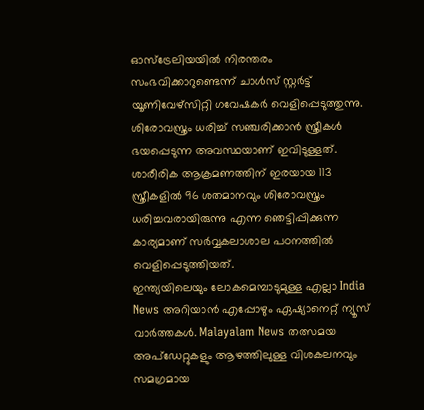ഓസ്ട്രേലിയയിൽ നിരന്തരം സംഭവിക്കാറുണ്ടെന്ന് ചാൾസ് സ്റ്റർട്ട് യൂണിവേഴ്സിറ്റി ഗവേഷകർ വെളിപ്പെടുത്തുന്നു. ശിരോവസ്ത്രം ധരിച്ച് സഞ്ചരിക്കാൻ സ്ത്രീകൾ ഭയപ്പെടുന്ന അവസ്ഥയാണ് ഇവിടുള്ളത്. ശാരീരിക ആക്രമണത്തിന് ഇരയായ 113 സ്ത്രീകളിൽ 96 ശതമാനവും ശിരോവസ്ത്രം ധരിച്ചവരായിരുന്നു എന്ന ഞെട്ടിപ്പിക്കുന്ന കാര്യമാണ് സർവ്വകലാശാല പഠനത്തിൽ വെളിപ്പെടുത്തിയത്.
ഇന്ത്യയിലെയും ലോകമെമ്പാടുമുള്ള എല്ലാ India News അറിയാൻ എപ്പോഴും ഏഷ്യാനെറ്റ് ന്യൂസ് വാർത്തകൾ. Malayalam News തത്സമയ അപ്ഡേറ്റുകളും ആഴത്തിലുള്ള വിശകലനവും സമഗ്രമായ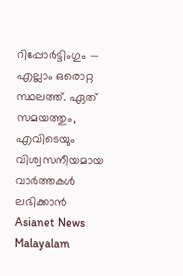റിപ്പോർട്ടിംഗും — എല്ലാം ഒരൊറ്റ സ്ഥലത്ത്. ഏത് സമയത്തും, എവിടെയും വിശ്വസനീയമായ വാർത്തകൾ ലഭിക്കാൻ Asianet News Malayalam